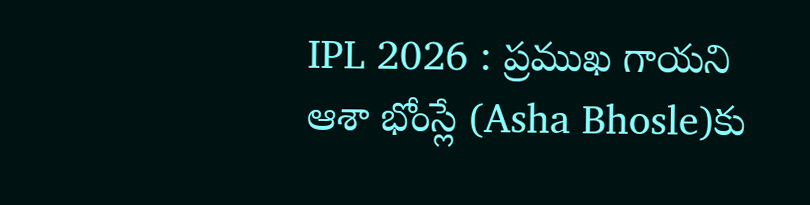IPL 2026 : ప్రముఖ గాయని ఆశా భోంస్లే (Asha Bhosle)కు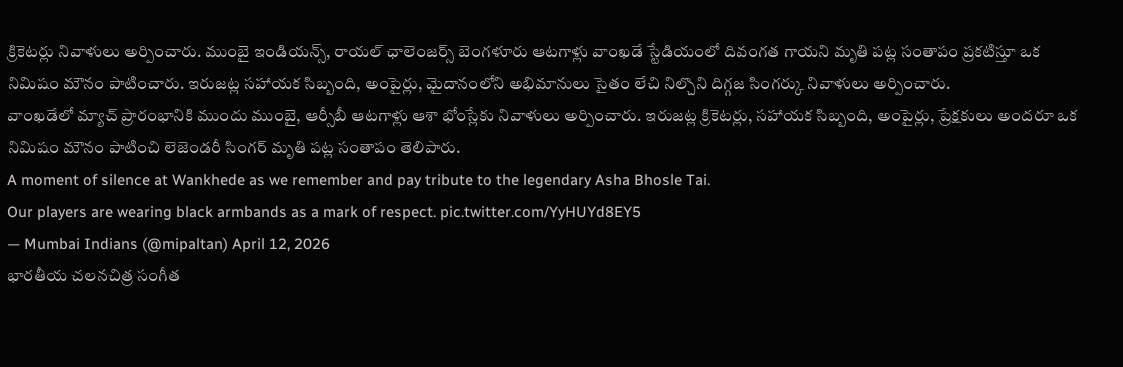క్రికెటర్లు నివాళులు అర్పించారు. ముంబై ఇండియన్స్, రాయల్ ఛాలెంజర్స్ బెంగళూరు ఆటగాళ్లు వాంఖడే స్టేడియంలో దివంగత గాయని మృతి పట్ల సంతాపం ప్రకటిస్తూ ఒక నిమిషం మౌనం పాటించారు. ఇరుజట్ల సహాయక సిబ్బంది, అంపైర్లు, మైదానంలోని అభిమానులు సైతం లేచి నిల్చొని దిగ్గజ సింగర్కు నివాళులు అర్పించారు.
వాంఖడేలో మ్యాచ్ ప్రారంభానికి ముందు ముంబై, ఆర్సీబీ ఆటగాళ్లు ఆశా భోంస్లేకు నివాళులు అర్పించారు. ఇరుజట్ల క్రికెటర్లు, సహాయక సిబ్బంది, అంపైర్లు, ప్రేక్షకులు అందరూ ఒక నిమిషం మౌనం పాటించి లెజెండరీ సింగర్ మృతి పట్ల సంతాపం తెలిపారు.
A moment of silence at Wankhede as we remember and pay tribute to the legendary Asha Bhosle Tai.
Our players are wearing black armbands as a mark of respect. pic.twitter.com/YyHUYd8EY5
— Mumbai Indians (@mipaltan) April 12, 2026
భారతీయ చలనచిత్ర సంగీత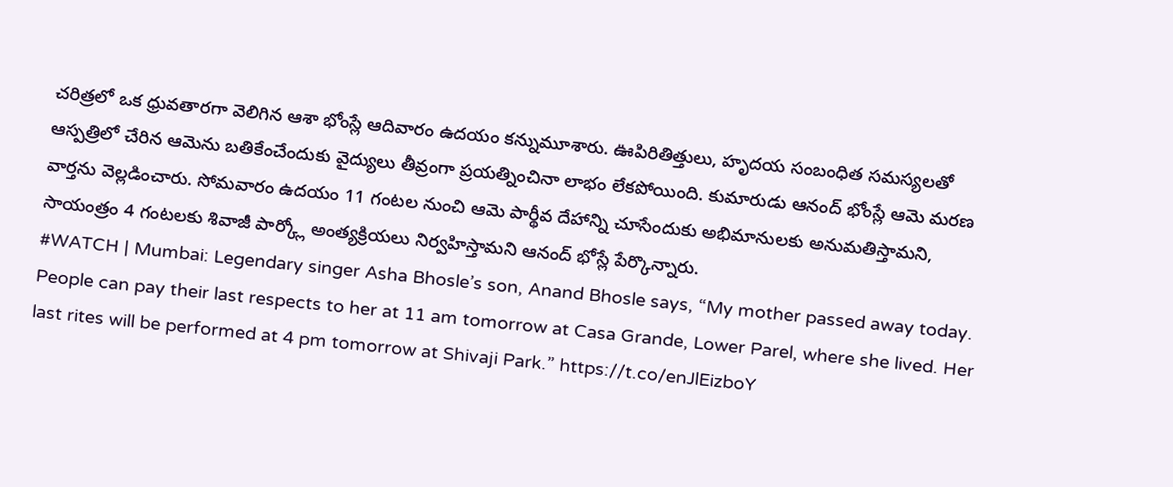చరిత్రలో ఒక ధ్రువతారగా వెలిగిన ఆశా భోంస్లే ఆదివారం ఉదయం కన్నుమూశారు. ఊపిరితిత్తులు, హృదయ సంబంధిత సమస్యలతో ఆస్పత్రిలో చేరిన ఆమెను బతికేంచేందుకు వైద్యులు తీవ్రంగా ప్రయత్నించినా లాభం లేకపోయింది. కుమారుడు ఆనంద్ భోంస్లే ఆమె మరణ వార్తను వెల్లడించారు. సోమవారం ఉదయం 11 గంటల నుంచి ఆమె పార్థీవ దేహాన్ని చూసేందుకు అభిమానులకు అనుమతిస్తామని, సాయంత్రం 4 గంటలకు శివాజీ పార్క్లో అంత్యక్రియలు నిర్వహిస్తామని ఆనంద్ భోస్లే పేర్కొన్నారు.
#WATCH | Mumbai: Legendary singer Asha Bhosle’s son, Anand Bhosle says, “My mother passed away today. People can pay their last respects to her at 11 am tomorrow at Casa Grande, Lower Parel, where she lived. Her last rites will be performed at 4 pm tomorrow at Shivaji Park.” https://t.co/enJlEizboY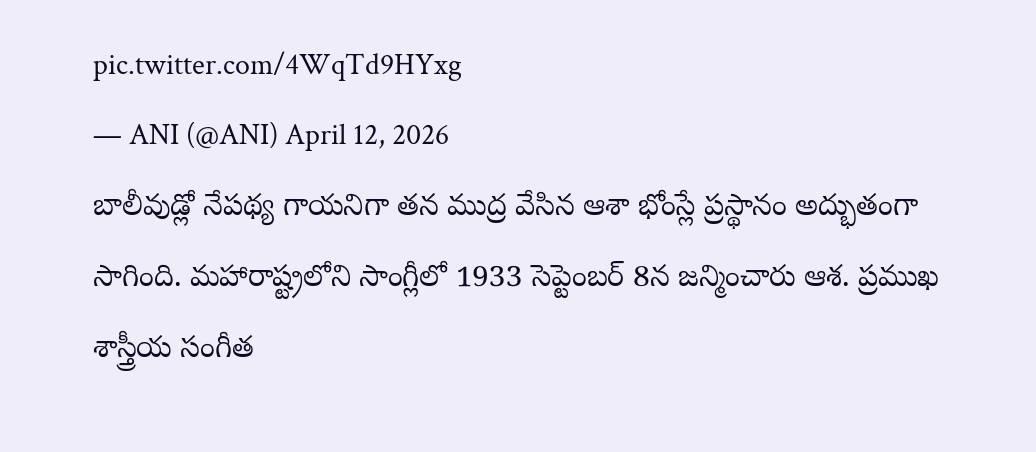pic.twitter.com/4WqTd9HYxg
— ANI (@ANI) April 12, 2026
బాలీవుడ్లో నేపథ్య గాయనిగా తన ముద్ర వేసిన ఆశా భోంస్లే ప్రస్థానం అద్భుతంగా సాగింది. మహారాష్ట్రలోని సాంగ్లీలో 1933 సెప్టెంబర్ 8న జన్మించారు ఆశ. ప్రముఖ శాస్త్రీయ సంగీత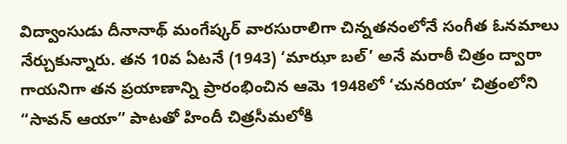విద్వాంసుడు దీనానాథ్ మంగేష్కర్ వారసురాలిగా చిన్నతనంలోనే సంగీత ఓనమాలు నేర్చుకున్నారు. తన 10వ ఏటనే (1943) ‘మాఝా బల్’ అనే మరాఠీ చిత్రం ద్వారా గాయనిగా తన ప్రయాణాన్ని ప్రారంభించిన ఆమె 1948లో ‘చునరియా’ చిత్రంలోని “సావన్ ఆయా” పాటతో హిందీ చిత్రసీమలోకి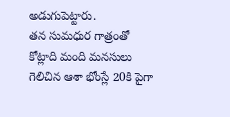అడుగుపెట్టారు.
తన సుమధుర గాత్రంతో కోట్లాది మంది మనసులు గెలిచిన ఆశా భోంస్లే 20కి పైగా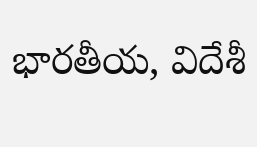భారతీయ, విదేశీ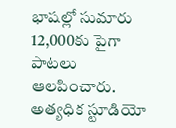భాషల్లో సుమారు 12,000కు పైగా పాటలు ఆలపించారు. అత్యధిక స్టూడియో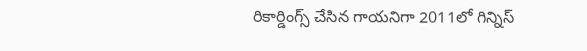రికార్డింగ్స్ చేసిన గాయనిగా 2011లో గిన్నిస్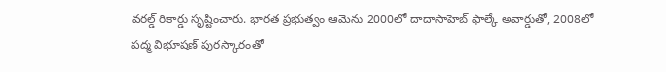వరల్డ్ రికార్డు సృష్టించారు. భారత ప్రభుత్వం ఆమెను 2000లో దాదాసాహెబ్ ఫాల్కే అవార్డుతో, 2008లో పద్మ విభూషణ్ పురస్కారంతో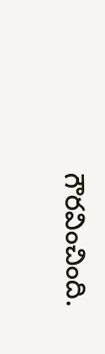గౌరవించింది.